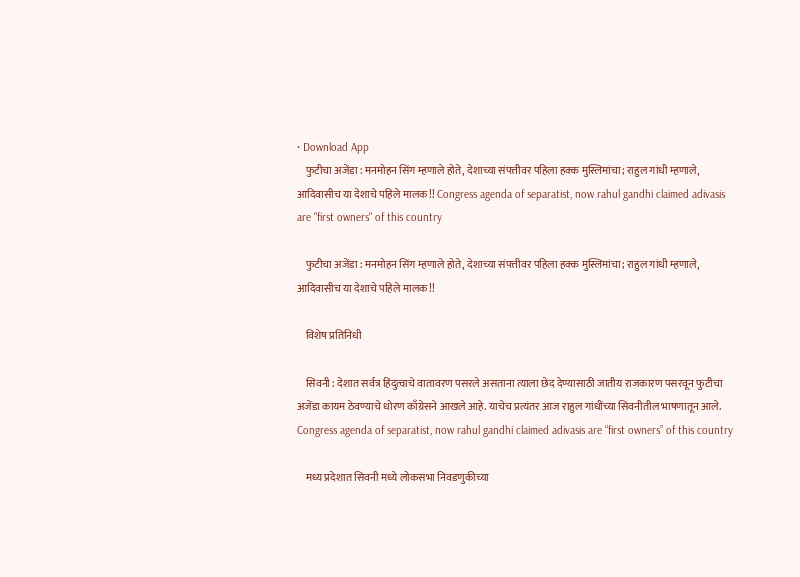• Download App
    फुटीचा अजेंडा : मनमोहन सिंग म्हणाले होते, देशाच्या संपत्तीवर पहिला हक्क मुस्लिमांचा; राहुल गांधी म्हणाले, आदिवासीच या देशाचे पहिले मालक!! Congress agenda of separatist, now rahul gandhi claimed adivasis are "first owners" of this country

    फुटीचा अजेंडा : मनमोहन सिंग म्हणाले होते, देशाच्या संपत्तीवर पहिला हक्क मुस्लिमांचा; राहुल गांधी म्हणाले, आदिवासीच या देशाचे पहिले मालक!!

    विशेष प्रतिनिधी

    सिवनी : देशात सर्वत्र हिंदुत्वाचे वातावरण पसरले असताना त्याला छेद देण्यासाठी जातीय राजकारण पसरवून फुटीचा अजेंडा कायम ठेवण्याचे धोरण काँग्रेसने आखले आहे. याचेच प्रत्यंतर आज राहुल गांधींच्या सिवनीतील भाषणातून आले. Congress agenda of separatist, now rahul gandhi claimed adivasis are “first owners” of this country

    मध्य प्रदेशात सिवनी मध्ये लोकसभा निवडणुकीच्या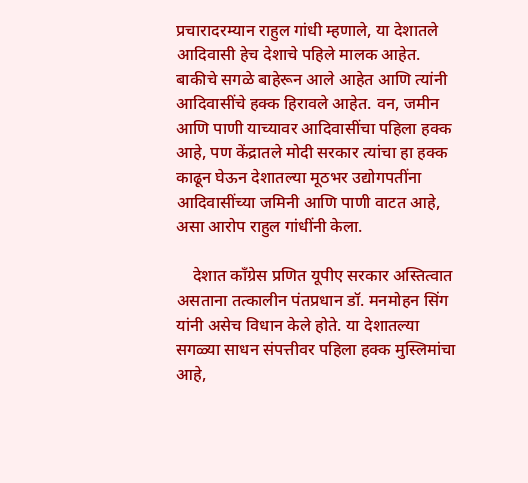प्रचारादरम्यान राहुल गांधी म्हणाले, या देशातले आदिवासी हेच देशाचे पहिले मालक आहेत. बाकीचे सगळे बाहेरून आले आहेत आणि त्यांनी आदिवासींचे हक्क हिरावले आहेत. वन, जमीन आणि पाणी याच्यावर आदिवासींचा पहिला हक्क आहे, पण केंद्रातले मोदी सरकार त्यांचा हा हक्क काढून घेऊन देशातल्या मूठभर उद्योगपतींना आदिवासींच्या जमिनी आणि पाणी वाटत आहे, असा आरोप राहुल गांधींनी केला.

    देशात काँग्रेस प्रणित यूपीए सरकार अस्तित्वात असताना तत्कालीन पंतप्रधान डॉ. मनमोहन सिंग यांनी असेच विधान केले होते. या देशातल्या सगळ्या साधन संपत्तीवर पहिला हक्क मुस्लिमांचा आहे,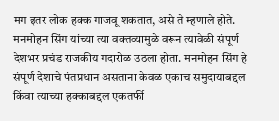मग इतर लोक हक्क गाजवू शकतात, असे ते म्हणाले होते. मनमोहन सिंग यांच्या त्या वक्तव्यामुळे वरून त्यावेळी संपूर्ण देशभर प्रचंड राजकीय गदारोळ उठला होता. मनमोहन सिंग हे संपूर्ण देशाचे पंतप्रधान असताना केवळ एकाच समुदायाबद्दल किंवा त्याच्या हक्काबद्दल एकतर्फी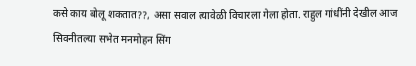कसे काय बोलू शकतात??, असा सवाल त्यावेळी विचारला गेला होता. राहुल गांधींनी देखील आज सिवनीतल्या सभेत मनमोहन सिंग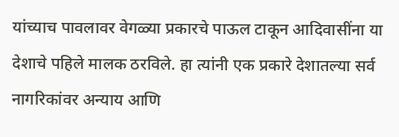यांच्याच पावलावर वेगळ्या प्रकारचे पाऊल टाकून आदिवासींना या देशाचे पहिले मालक ठरविले. हा त्यांनी एक प्रकारे देशातल्या सर्व नागरिकांवर अन्याय आणि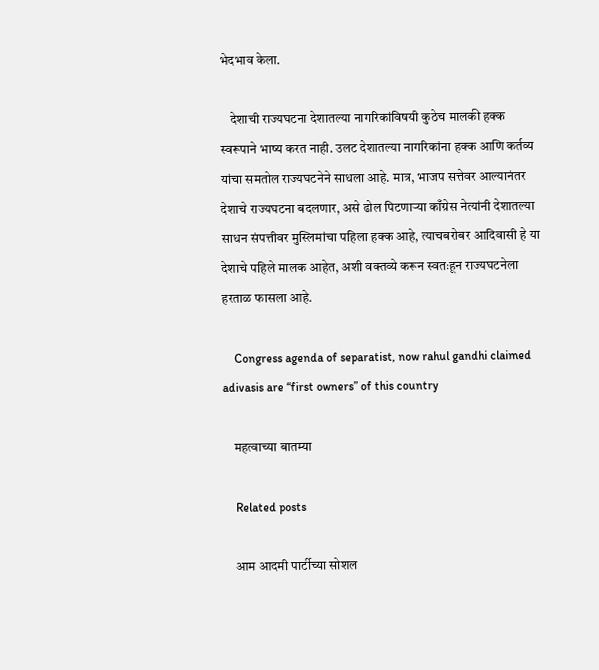भेदभाव केला.

    देशाची राज्यघटना देशातल्या नागरिकांविषयी कुठेच मालकी हक्क स्वरूपाने भाष्य करत नाही. उलट देशातल्या नागरिकांना हक्क आणि कर्तव्य यांचा समतोल राज्यघटनेने साधला आहे. मात्र, भाजप सत्तेवर आल्यानंतर देशाचे राज्यघटना बदलणार, असे ढोल पिटणाऱ्या काँग्रेस नेत्यांनी देशातल्या साधन संपत्तीवर मुस्लिमांचा पहिला हक्क आहे, त्याचबरोबर आदिवासी हे या देशाचे पहिले मालक आहेत, अशी वक्तव्ये करून स्वतःहून राज्यघटनेला हरताळ फासला आहे.

    Congress agenda of separatist, now rahul gandhi claimed adivasis are “first owners” of this country

    महत्वाच्या बातम्या

    Related posts

    आम आदमी पार्टीच्या सोशल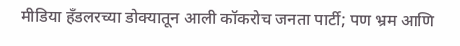मीडिया हँडलरच्या डोक्यातून आली कॉकरोच जनता पार्टी; पण भ्रम आणि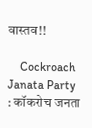वास्तव!!

    Cockroach Janata Party : कॉकरोच जनता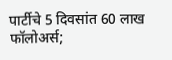पार्टीचे 5 दिवसांत 60 लाख फॉलोअर्स;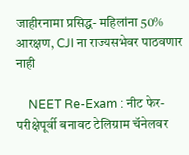जाहीरनामा प्रसिद्ध- महिलांना 50% आरक्षण, CJI ना राज्यसभेवर पाठवणार नाही

    NEET Re-Exam : नीट फेर-परीक्षेपूर्वी बनावट टेलिग्राम चॅनेलवर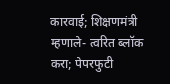कारवाई; शिक्षणमंत्री म्हणाले- त्वरित ब्लॉक करा; पेपरफुटी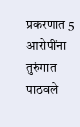प्रकरणात 5 आरोपींना तुरुंगात पाठवले